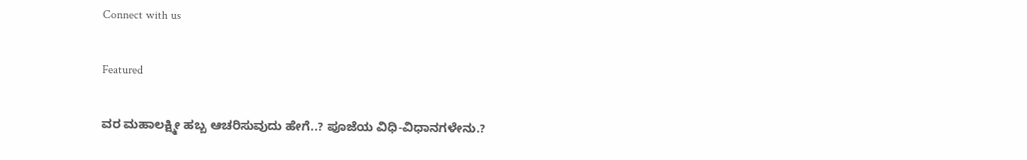Connect with us

Featured

ವರ ಮಹಾಲಕ್ಷ್ಮೀ ಹಬ್ಬ ಆಚರಿಸುವುದು ಹೇಗೆ..? ಪೂಜೆಯ ವಿಧಿ-ವಿಧಾನಗಳೇನು.?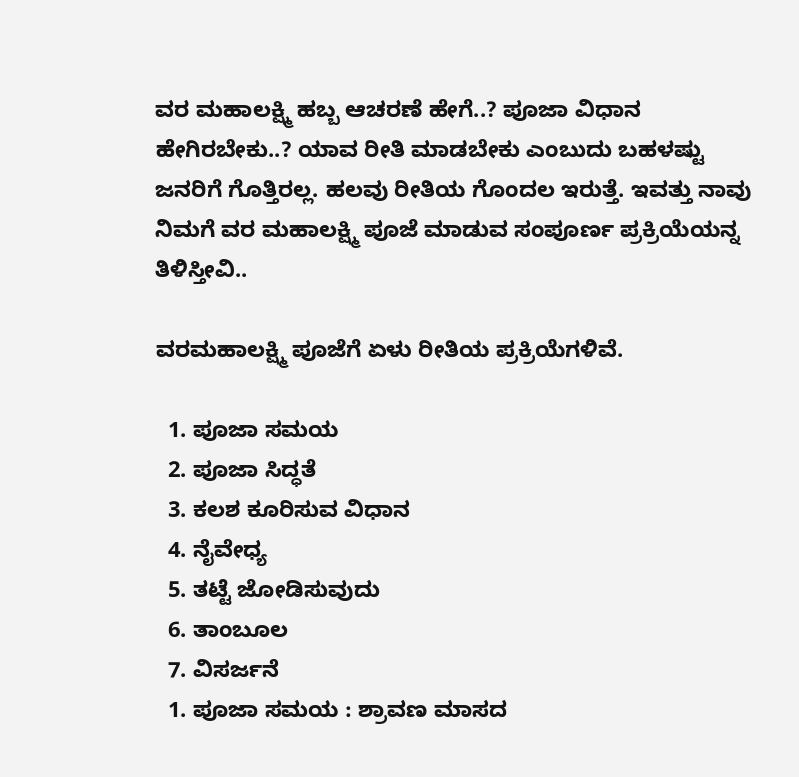ವರ ಮಹಾಲಕ್ಷ್ಮಿ ಹಬ್ಬ ಆಚರಣೆ ಹೇಗೆ..? ಪೂಜಾ ವಿಧಾನ ಹೇಗಿರಬೇಕು..? ಯಾವ ರೀತಿ ಮಾಡಬೇಕು ಎಂಬುದು ಬಹಳಷ್ಟು ಜನರಿಗೆ ಗೊತ್ತಿರಲ್ಲ. ಹಲವು ರೀತಿಯ ಗೊಂದಲ ಇರುತ್ತೆ. ಇವತ್ತು ನಾವು ನಿಮಗೆ ವರ ಮಹಾಲಕ್ಷ್ಮಿ ಪೂಜೆ ಮಾಡುವ ಸಂಪೂರ್ಣ ಪ್ರಕ್ರಿಯೆಯನ್ನ ತಿಳಿಸ್ತೀವಿ..

ವರಮಹಾಲಕ್ಷ್ಮಿ ಪೂಜೆಗೆ ಏಳು ರೀತಿಯ ಪ್ರಕ್ರಿಯೆಗಳಿವೆ.

  1. ಪೂಜಾ ಸಮಯ
  2. ಪೂಜಾ ಸಿದ್ಧತೆ
  3. ಕಲಶ ಕೂರಿಸುವ ವಿಧಾನ
  4. ನೈವೇಧ್ಯ
  5. ತಟ್ಟೆ ಜೋಡಿಸುವುದು
  6. ತಾಂಬೂಲ
  7. ವಿಸರ್ಜನೆ
  1. ಪೂಜಾ ಸಮಯ : ಶ್ರಾವಣ ಮಾಸದ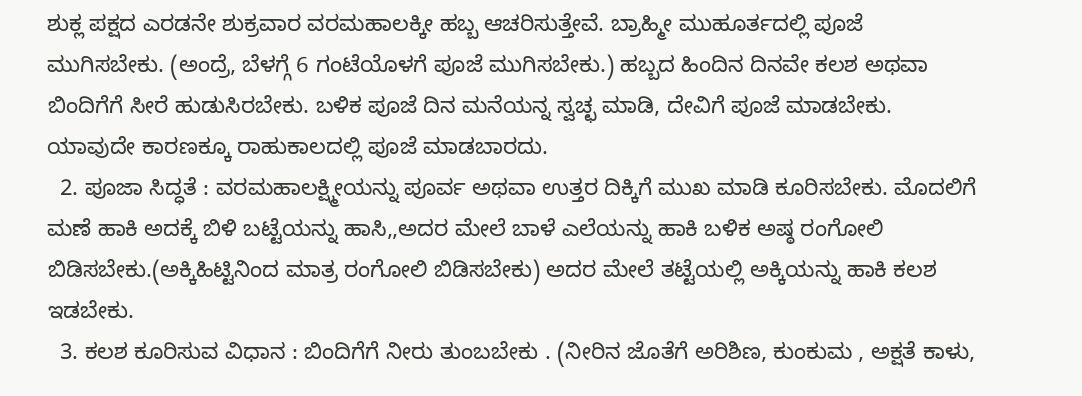ಶುಕ್ಲ ಪಕ್ಷದ ಎರಡನೇ ಶುಕ್ರವಾರ ವರಮಹಾಲಕ್ಕೀ ಹಬ್ಬ ಆಚರಿಸುತ್ತೇವೆ. ಬ್ರಾಹ್ಮೀ ಮುಹೂರ್ತದಲ್ಲಿ ಪೂಜೆ ಮುಗಿಸಬೇಕು. (ಅಂದ್ರೆ, ಬೆಳಗ್ಗೆ 6 ಗಂಟೆಯೊಳಗೆ ಪೂಜೆ ಮುಗಿಸಬೇಕು.) ಹಬ್ಬದ ಹಿಂದಿನ ದಿನವೇ ಕಲಶ ಅಥವಾ ಬಿಂದಿಗೆಗೆ ಸೀರೆ ಹುಡುಸಿರಬೇಕು. ಬಳಿಕ ಪೂಜೆ ದಿನ ಮನೆಯನ್ನ ಸ್ವಚ್ಛ ಮಾಡಿ, ದೇವಿಗೆ ಪೂಜೆ ಮಾಡಬೇಕು. ಯಾವುದೇ ಕಾರಣಕ್ಕೂ ರಾಹುಕಾಲದಲ್ಲಿ ಪೂಜೆ ಮಾಡಬಾರದು.
  2. ಪೂಜಾ ಸಿದ್ಧತೆ : ವರಮಹಾಲಕ್ಷ್ಮೀಯನ್ನು ಪೂರ್ವ ಅಥವಾ ಉತ್ತರ ದಿಕ್ಕಿಗೆ ಮುಖ ಮಾಡಿ ಕೂರಿಸಬೇಕು. ಮೊದಲಿಗೆ ಮಣೆ ಹಾಕಿ ಅದಕ್ಕೆ ಬಿಳಿ ಬಟ್ಟೆಯನ್ನು ಹಾಸಿ,,ಅದರ ಮೇಲೆ ಬಾಳೆ ಎಲೆಯನ್ನು ಹಾಕಿ ಬಳಿಕ ಅಷ್ಠ ರಂಗೋಲಿ ಬಿಡಿಸಬೇಕು.(ಅಕ್ಕಿಹಿಟ್ಟಿನಿಂದ ಮಾತ್ರ ರಂಗೋಲಿ ಬಿಡಿಸಬೇಕು) ಅದರ ಮೇಲೆ ತಟ್ಟೆಯಲ್ಲಿ ಅಕ್ಕಿಯನ್ನು ಹಾಕಿ ಕಲಶ ಇಡಬೇಕು.
  3. ಕಲಶ ಕೂರಿಸುವ ವಿಧಾನ : ಬಿಂದಿಗೆಗೆ ನೀರು ತುಂಬಬೇಕು . (ನೀರಿನ ಜೊತೆಗೆ ಅರಿಶಿಣ, ಕುಂಕುಮ , ಅಕ್ಷತೆ ಕಾಳು,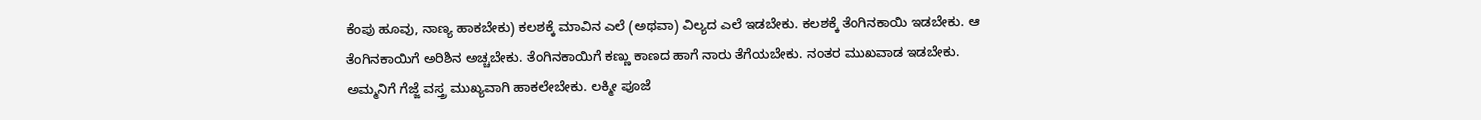ಕೆಂಪು ಹೂವು, ನಾಣ್ಯ ಹಾಕಬೇಕು) ಕಲಶಕ್ಕೆ ಮಾವಿನ ಎಲೆ (ಅಥವಾ) ವಿಲ್ಯದ ಎಲೆ ಇಡಬೇಕು. ಕಲಶಕ್ಕೆ ತೆಂಗಿನಕಾಯಿ ಇಡಬೇಕು. ಆ ತೆಂಗಿನಕಾಯಿಗೆ ಅರಿಶಿನ ಅಚ್ಚಬೇಕು. ತೆಂಗಿನಕಾಯಿಗೆ ಕಣ್ಣು ಕಾಣದ ಹಾಗೆ ನಾರು ತೆಗೆಯಬೇಕು. ನಂತರ ಮುಖವಾಡ ಇಡಬೇಕು. ಅಮ್ಮನಿಗೆ ಗೆಜ್ಜೆ ವಸ್ತ್ರ ಮುಖ್ಯವಾಗಿ ಹಾಕಲೇಬೇಕು. ಲಕ್ಮೀ ಪೂಜೆ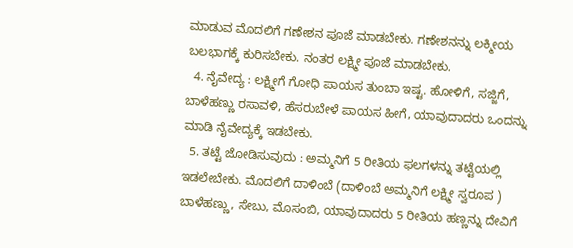ಮಾಡುವ ಮೊದಲಿಗೆ ಗಣೇಶನ ಪೂಜೆ ಮಾಡಬೇಕು. ಗಣೇಶನನ್ನು ಲಕ್ಮೀಯ ಬಲಭಾಗಕ್ಕೆ ಕುರಿಸಬೇಕು. ನಂತರ ಲಕ್ಷ್ಮೀ ಪೂಜೆ ಮಾಡಬೇಕು.
  4. ನೈವೇದ್ಯ : ಲಕ್ಷ್ಮೀಗೆ ಗೋಧಿ ಪಾಯಸ ತುಂಬಾ ಇಷ್ಟ. ಹೋಳಿಗೆ, ಸಜ್ಜಿಗೆ, ಬಾಳೆಹಣ್ಣು ರಸಾವಳಿ, ಹೆಸರುಬೇಳೆ ಪಾಯಸ ಹೀಗೆ, ಯಾವುದಾದರು ಒಂದನ್ನು ಮಾಡಿ ನೈವೇದ್ಯಕ್ಕೆ ಇಡಬೇಕು.
  5. ತಟ್ಟೆ ಜೋಡಿಸುವುದು : ಅಮ್ಮನಿಗೆ 5 ರೀತಿಯ ಫಲಗಳನ್ನು ತಟ್ಟೆಯಲ್ಲಿ ಇಡಲೇಬೇಕು. ಮೊದಲಿಗೆ ದಾಳಿಂಬೆ (ದಾಳಿಂಬೆ ಅಮ್ಮನಿಗೆ ಲಕ್ಷ್ಮೀ ಸ್ವರೂಪ ) ಬಾಳೆಹಣ್ಣು, ಸೇಬು, ಮೊಸಂಬಿ, ಯಾವುದಾದರು 5 ರೀತಿಯ ಹಣ್ಣನ್ನು ದೇವಿಗೆ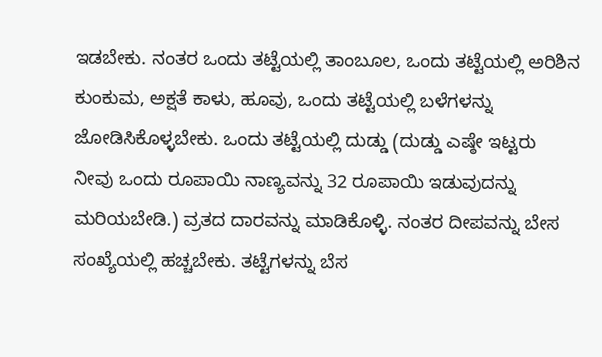ಇಡಬೇಕು. ನಂತರ ಒಂದು ತಟ್ಟೆಯಲ್ಲಿ ತಾಂಬೂಲ, ಒಂದು ತಟ್ಟೆಯಲ್ಲಿ ಅರಿಶಿನ ಕುಂಕುಮ, ಅಕ್ಷತೆ ಕಾಳು, ಹೂವು, ಒಂದು ತಟ್ಟೆಯಲ್ಲಿ ಬಳೆಗಳನ್ನು ಜೋಡಿಸಿಕೊಳ್ಳಬೇಕು. ಒಂದು ತಟ್ಟೆಯಲ್ಲಿ ದುಡ್ಡು (ದುಡ್ಡು ಎಷ್ಠೇ ಇಟ್ಟರು ನೀವು ಒಂದು ರೂಪಾಯಿ ನಾಣ್ಯವನ್ನು 32 ರೂಪಾಯಿ ಇಡುವುದನ್ನು ಮರಿಯಬೇಡಿ.) ವ್ರತದ ದಾರವನ್ನು ಮಾಡಿಕೊಳ್ಳಿ. ನಂತರ ದೀಪವನ್ನು ಬೇಸ ಸಂಖ್ಯೆಯಲ್ಲಿ ಹಚ್ಚಬೇಕು. ತಟ್ಟೆಗಳನ್ನು ಬೆಸ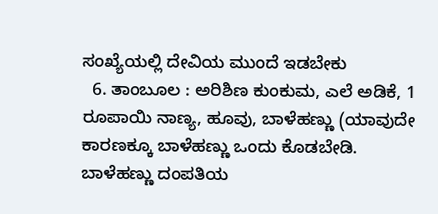ಸಂಖ್ಯೆಯಲ್ಲಿ ದೇವಿಯ ಮುಂದೆ ಇಡಬೇಕು
  6. ತಾಂಬೂಲ : ಅರಿಶಿಣ ಕುಂಕುಮ, ಎಲೆ ಅಡಿಕೆ, 1 ರೂಪಾಯಿ ನಾಣ್ಯ, ಹೂವು, ಬಾಳೆಹಣ್ಣು (ಯಾವುದೇ ಕಾರಣಕ್ಕೂ ಬಾಳೆಹಣ್ಣು ಒಂದು ಕೊಡಬೇಡಿ. ಬಾಳೆಹಣ್ಣು ದಂಪತಿಯ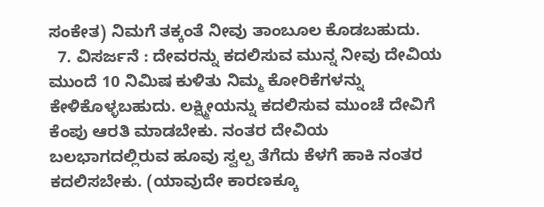ಸಂಕೇತ) ನಿಮಗೆ ತಕ್ಕಂತೆ ನೀವು ತಾಂಬೂಲ ಕೊಡಬಹುದು.
  7. ವಿಸರ್ಜನೆ : ದೇವರನ್ನು ಕದಲಿಸುವ ಮುನ್ನ ನೀವು ದೇವಿಯ ಮುಂದೆ 10 ನಿಮಿಷ ಕುಳಿತು ನಿಮ್ಮ ಕೋರಿಕೆಗಳನ್ನು ಕೇಳಿಕೊಳ್ಳಬಹುದು. ಲಕ್ಷ್ಮೀಯನ್ನು ಕದಲಿಸುವ ಮುಂಚೆ ದೇವಿಗೆ ಕೆಂಪು ಆರತಿ ಮಾಡಬೇಕು. ನಂತರ ದೇವಿಯ ಬಲಭಾಗದಲ್ಲಿರುವ ಹೂವು ಸ್ವಲ್ಪ ತೆಗೆದು ಕೆಳಗೆ ಹಾಕಿ ನಂತರ ಕದಲಿಸಬೇಕು. (ಯಾವುದೇ ಕಾರಣಕ್ಕೂ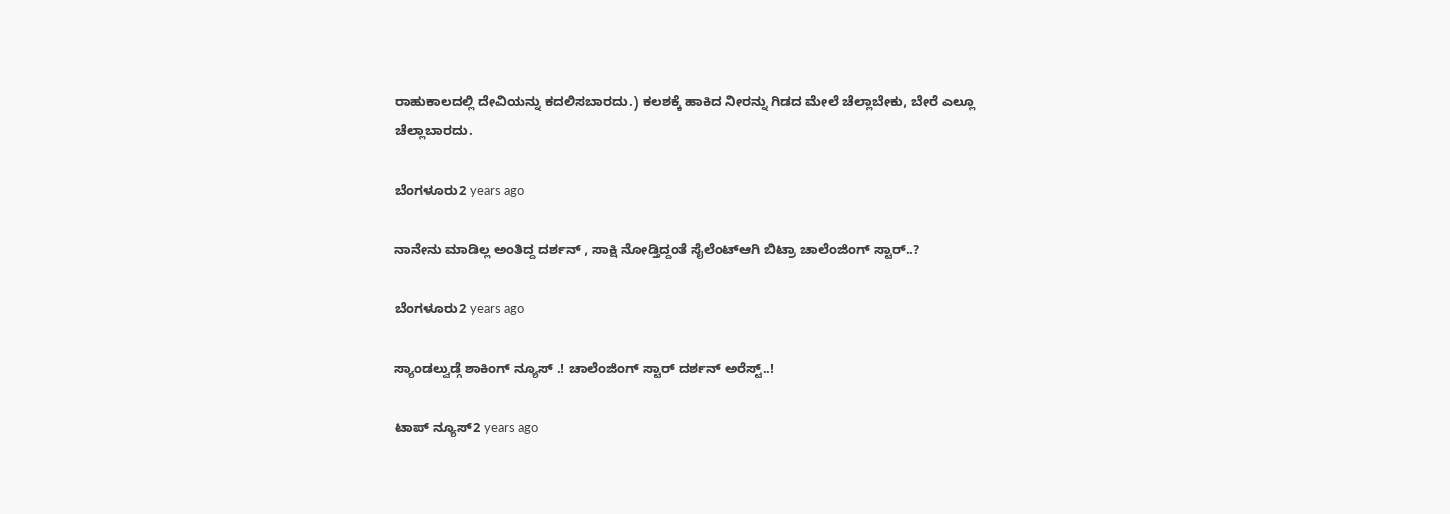ರಾಹುಕಾಲದಲ್ಲಿ ದೇವಿಯನ್ನು ಕದಲಿಸಬಾರದು.) ಕಲಶಕ್ಕೆ ಹಾಕಿದ ನೀರನ್ನು ಗಿಡದ ಮೇಲೆ ಚೆಲ್ಲಾಬೇಕು, ಬೇರೆ ಎಲ್ಲೂ ಚೆಲ್ಲಾಬಾರದು.

ಬೆಂಗಳೂರು2 years ago

ನಾನೇನು ಮಾಡಿಲ್ಲ ಅಂತಿದ್ದ ದರ್ಶನ್ , ಸಾಕ್ಷಿ ನೋಡ್ತಿದ್ದಂತೆ ಸೈಲೆಂಟ್ಆಗಿ ಬಿಟ್ರಾ ಚಾಲೆಂಜಿಂಗ್ ಸ್ಟಾರ್..?

ಬೆಂಗಳೂರು2 years ago

ಸ್ಯಾಂಡಲ್ವುಡ್ಗೆ ಶಾಕಿಂಗ್ ನ್ಯೂಸ್ .! ಚಾಲೆಂಜಿಂಗ್ ಸ್ಟಾರ್ ದರ್ಶನ್ ಅರೆಸ್ಟ್..!

ಟಾಪ್ ನ್ಯೂಸ್2 years ago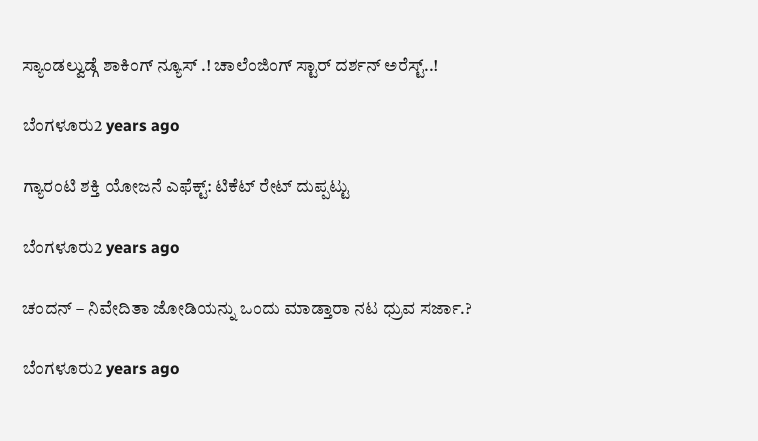ಸ್ಯಾಂಡಲ್ವುಡ್ಗೆ ಶಾಕಿಂಗ್ ನ್ಯೂಸ್ .! ಚಾಲೆಂಜಿಂಗ್ ಸ್ಟಾರ್ ದರ್ಶನ್ ಅರೆಸ್ಟ್..!

ಬೆಂಗಳೂರು2 years ago

ಗ್ಯಾರಂಟಿ ಶಕ್ತಿ ಯೋಜನೆ ಎಫೆಕ್ಟ್: ಟಿಕೆಟ್ ರೇಟ್ ದುಪ್ಪಟ್ಟು

ಬೆಂಗಳೂರು2 years ago

ಚಂದನ್ – ನಿವೇದಿತಾ ಜೋಡಿಯನ್ನು ಒಂದು ಮಾಡ್ತಾರಾ ನಟ ಧ್ರುವ ಸರ್ಜಾ.?

ಬೆಂಗಳೂರು2 years ago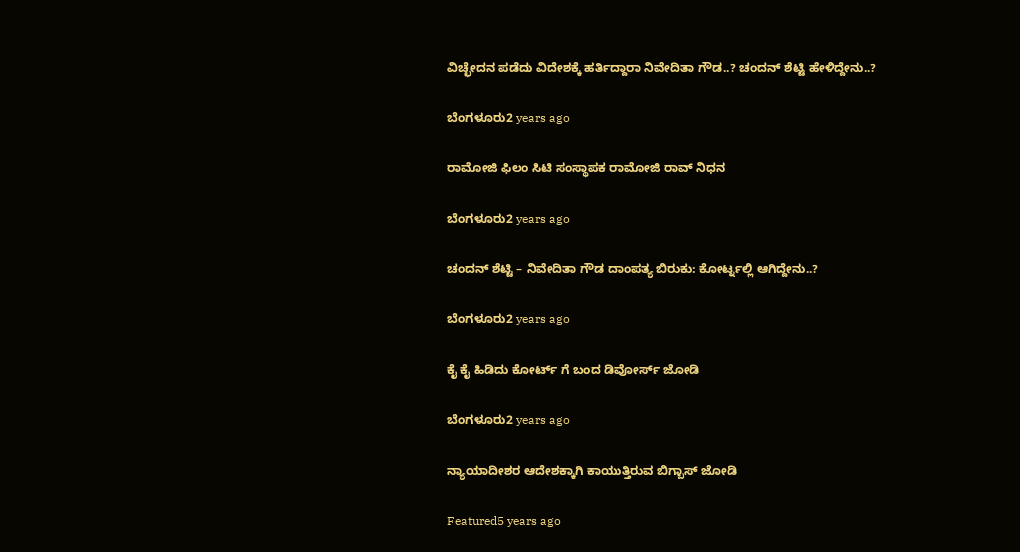ವಿಚ್ಛೇದನ ಪಡೆದು ವಿದೇಶಕ್ಕೆ ಹರ್ತಿದ್ದಾರಾ ನಿವೇದಿತಾ ಗೌಡ..? ಚಂದನ್ ಶೆಟ್ಟಿ ಹೇಳಿದ್ದೇನು..?

ಬೆಂಗಳೂರು2 years ago

ರಾಮೋಜಿ ಫಿಲಂ ಸಿಟಿ ಸಂಸ್ಥಾಪಕ ರಾಮೋಜಿ ರಾವ್ ನಿಧನ

ಬೆಂಗಳೂರು2 years ago

ಚಂದನ್ ಶೆಟ್ಟಿ – ನಿವೇದಿತಾ ಗೌಡ ದಾಂಪತ್ಯ ಬಿರುಕು: ಕೋರ್ಟ್ನಲ್ಲಿ ಆಗಿದ್ದೇನು..?

ಬೆಂಗಳೂರು2 years ago

ಕೈ ಕೈ ಹಿಡಿದು ಕೋರ್ಟ್ ಗೆ ಬಂದ ಡಿವೋರ್ಸ್ ಜೋಡಿ

ಬೆಂಗಳೂರು2 years ago

ನ್ಯಾಯಾದೀಶರ ಆದೇಶಕ್ಕಾಗಿ ಕಾಯುತ್ತಿರುವ ಬಿಗ್ಬಾಸ್ ಜೋಡಿ

Featured5 years ago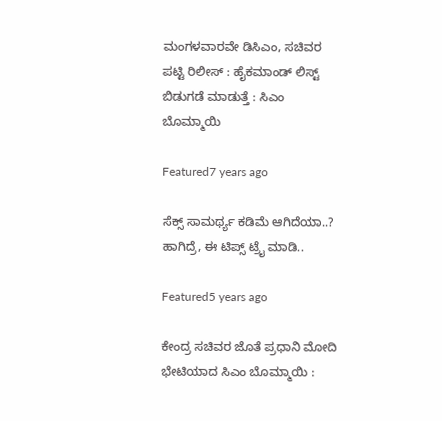ಮಂಗಳವಾರವೇ ಡಿಸಿಎಂ, ಸಚಿವರ ಪಟ್ಟಿ ರಿಲೀಸ್ : ಹೈಕಮಾಂಡ್ ಲಿಸ್ಟ್ ಬಿಡುಗಡೆ ಮಾಡುತ್ತೆ : ಸಿಎಂ ಬೊಮ್ಮಾಯಿ

Featured7 years ago

ಸೆಕ್ಸ್ ಸಾಮರ್ಥ್ಯ ಕಡಿಮೆ ಆಗಿದೆಯಾ..? ಹಾಗಿದ್ರೆ, ಈ ಟಿಪ್ಸ್ ಟ್ರೈ ಮಾಡಿ..

Featured5 years ago

ಕೇಂದ್ರ ಸಚಿವರ ಜೊತೆ ಪ್ರಧಾನಿ ಮೋದಿ ಭೇಟಿಯಾದ ಸಿಎಂ ಬೊಮ್ಮಾಯಿ :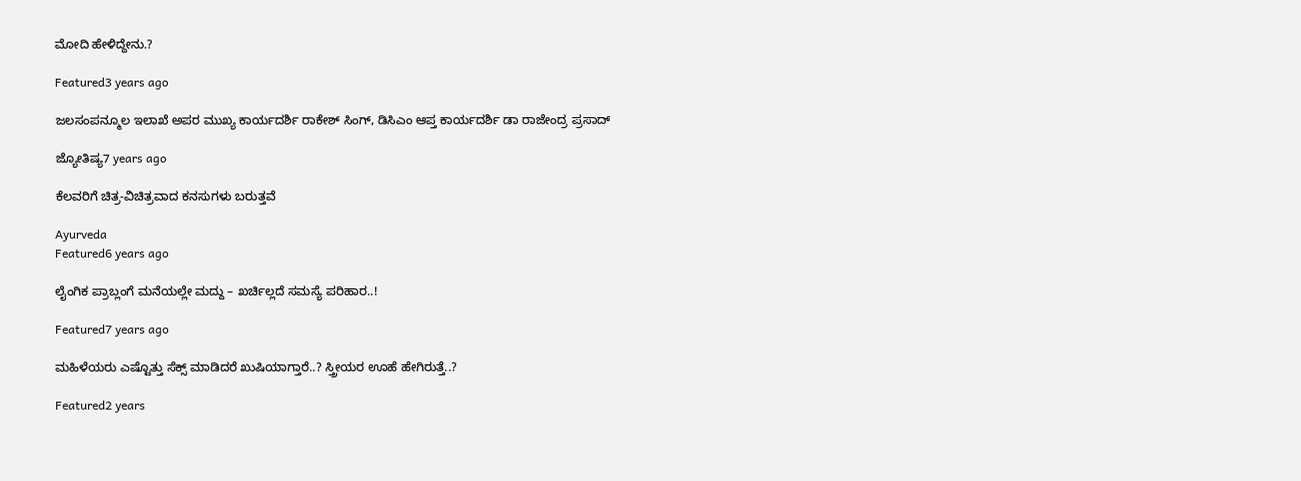ಮೋದಿ ಹೇಳಿದ್ದೇನು.?

Featured3 years ago

ಜಲಸಂಪನ್ಮೂಲ ಇಲಾಖೆ ಅಪರ ಮುಖ್ಯ ಕಾರ್ಯದರ್ಶಿ ರಾಕೇಶ್ ಸಿಂಗ್, ಡಿಸಿಎಂ ಆಪ್ತ ಕಾರ್ಯದರ್ಶಿ ಡಾ ರಾಜೇಂದ್ರ ಪ್ರಸಾದ್

ಜ್ಯೋತಿಷ್ಯ7 years ago

ಕೆಲವರಿಗೆ ಚಿತ್ರ-ವಿಚಿತ್ರವಾದ ಕನಸುಗಳು ಬರುತ್ತವೆ

Ayurveda
Featured6 years ago

ಲೈಂಗಿಕ ಪ್ರಾಬ್ಲಂಗೆ ಮನೆಯಲ್ಲೇ ಮದ್ದು – ಖರ್ಚಿಲ್ಲದೆ ಸಮಸ್ಯೆ ಪರಿಹಾರ..!

Featured7 years ago

ಮಹಿಳೆಯರು ಎಷ್ಟೊತ್ತು ಸೆಕ್ಸ್ ಮಾಡಿದರೆ ಖುಷಿಯಾಗ್ತಾರೆ..? ಸ್ತ್ರೀಯರ ಊಹೆ ಹೇಗಿರುತ್ತೆ..?

Featured2 years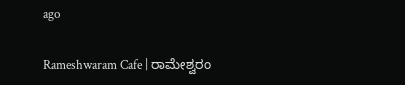ago

Rameshwaram Cafe | ರಾಮೇಶ್ವರಂ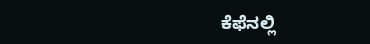ಕೆಫೆನಲ್ಲಿ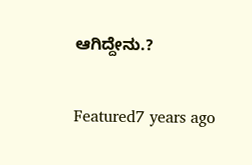ಆಗಿದ್ದೇನು.?

Featured7 years ago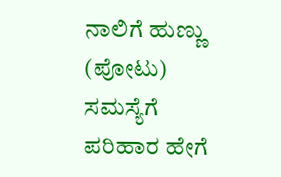ನಾಲಿಗೆ ಹುಣ್ಣು (ಪೋಟು) ಸಮಸ್ಯೆಗೆ ಪರಿಹಾರ ಹೇಗೆ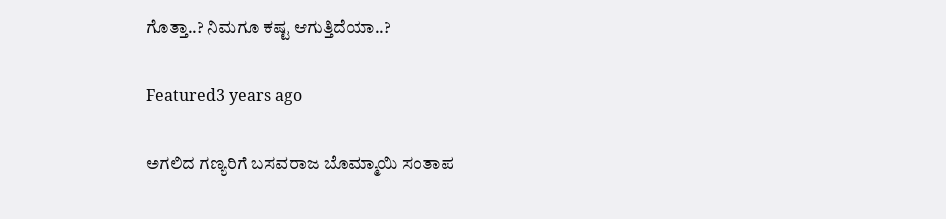ಗೊತ್ತಾ..? ನಿಮಗೂ ಕಷ್ಟ ಆಗುತ್ತಿದೆಯಾ..?

Featured3 years ago

ಅಗಲಿದ ಗಣ್ಯರಿಗೆ ಬಸವರಾಜ ಬೊಮ್ಮಾಯಿ ಸಂತಾಪ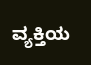ವ್ಯಕ್ತಿಯ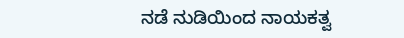ನಡೆ ನುಡಿಯಿಂದ ನಾಯಕತ್ವ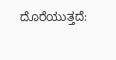ದೊರೆಯುತ್ತದೆ: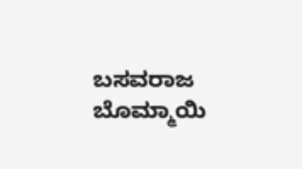ಬಸವರಾಜ ಬೊಮ್ಮಾಯಿ